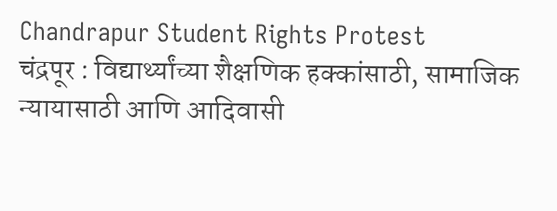Chandrapur Student Rights Protest
चंद्रपूर : विद्यार्थ्यांच्या शैक्षणिक हक्कांसाठी, सामाजिक न्यायासाठी आणि आदिवासी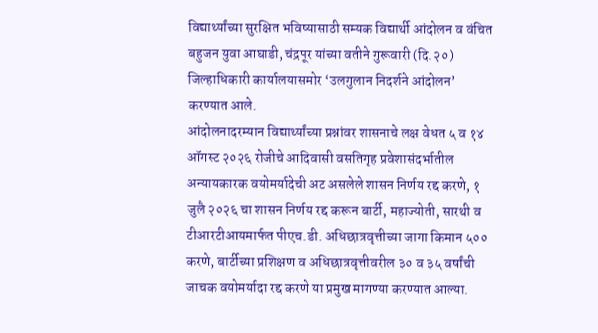विद्यार्थ्यांच्या सुरक्षित भविष्यासाठी सम्यक विद्यार्थी आंदोलन व वंचित बहुजन युवा आघाडी, चंद्रपूर यांच्या वतीने गुरूवारी (दि.२०) जिल्हाधिकारी कार्यालयासमोर ‘उलगुलान निदर्शने आंदोलन’ करण्यात आले.
आंदोलनादरम्यान विद्यार्थ्यांच्या प्रश्नांवर शासनाचे लक्ष वेधत ५ व १४ ऑगस्ट २०२६ रोजीचे आदिवासी वसतिगृह प्रवेशासंदर्भातील अन्यायकारक वयोमर्यादेची अट असलेले शासन निर्णय रद्द करणे, १ जुलै २०२६ चा शासन निर्णय रद्द करून बार्टी, महाज्योती, सारथी व टीआरटीआयमार्फत पीएच.डी. अधिछात्रवृत्तीच्या जागा किमान ५०० करणे, बार्टीच्या प्रशिक्षण व अधिछात्रवृत्तीवरील ३० व ३५ वर्षांची जाचक वयोमर्यादा रद्द करणे या प्रमुख मागण्या करण्यात आल्या.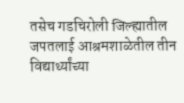तसेच गडचिरोली जिल्ह्यातील जपतलाई आश्रमशाळेतील तीन विद्यार्थ्यांच्या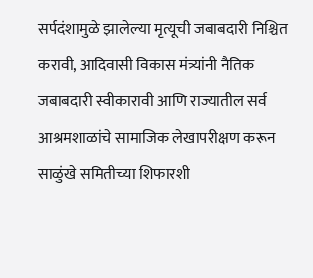सर्पदंशामुळे झालेल्या मृत्यूची जबाबदारी निश्चित करावी, आदिवासी विकास मंत्र्यांनी नैतिक जबाबदारी स्वीकारावी आणि राज्यातील सर्व आश्रमशाळांचे सामाजिक लेखापरीक्षण करून साळुंखे समितीच्या शिफारशी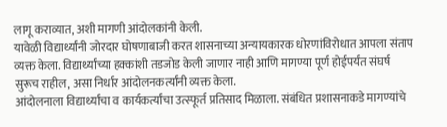लागू कराव्यात, अशी मागणी आंदोलकांनी केली.
यावेळी विद्यार्थ्यांनी जोरदार घोषणाबाजी करत शासनाच्या अन्यायकारक धोरणांविरोधात आपला संताप व्यक्त केला. विद्यार्थ्यांच्या हक्कांशी तडजोड केली जाणार नाही आणि मागण्या पूर्ण होईपर्यंत संघर्ष सुरूच राहील, असा निर्धार आंदोलनकर्त्यांनी व्यक्त केला.
आंदोलनाला विद्यार्थ्यांचा व कार्यकर्त्यांचा उत्स्फूर्त प्रतिसाद मिळाला. संबंधित प्रशासनाकडे मागण्यांचे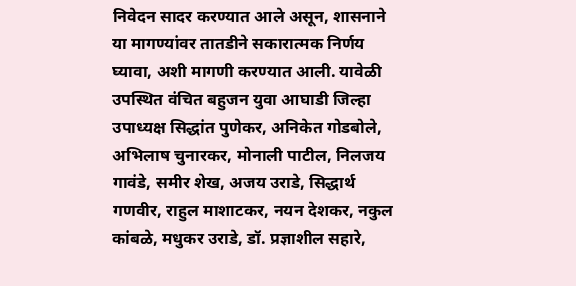निवेदन सादर करण्यात आले असून, शासनाने या मागण्यांवर तातडीने सकारात्मक निर्णय घ्यावा, अशी मागणी करण्यात आली. यावेळी उपस्थित वंचित बहुजन युवा आघाडी जिल्हा उपाध्यक्ष सिद्धांत पुणेकर, अनिकेत गोडबोले, अभिलाष चुनारकर, मोनाली पाटील, निलजय गावंडे, समीर शेख, अजय उराडे, सिद्धार्थ गणवीर, राहुल माशाटकर, नयन देशकर, नकुल कांबळे, मधुकर उराडे, डॉ. प्रज्ञाशील सहारे,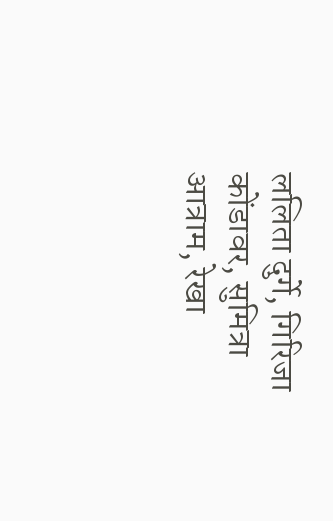ललिता दुर्गे, गिरिजा कोंडावर, सुमित्रा आत्राम, रेखा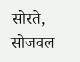सोरते, सोजवल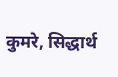कुमरे, सिद्धार्थ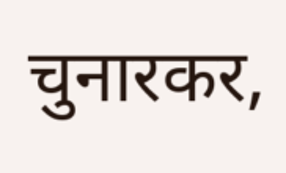चुनारकर,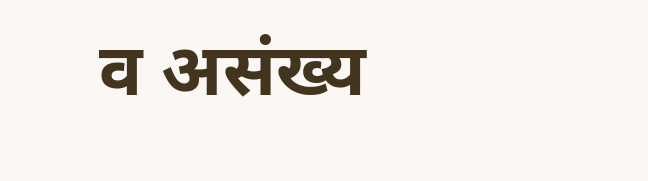व असंख्य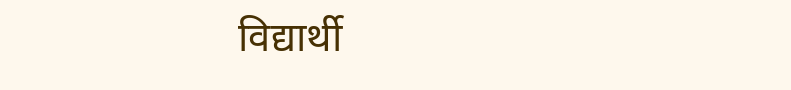विद्यार्थी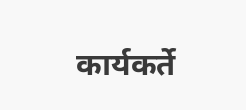कार्यकर्ते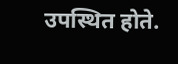उपस्थित होते.